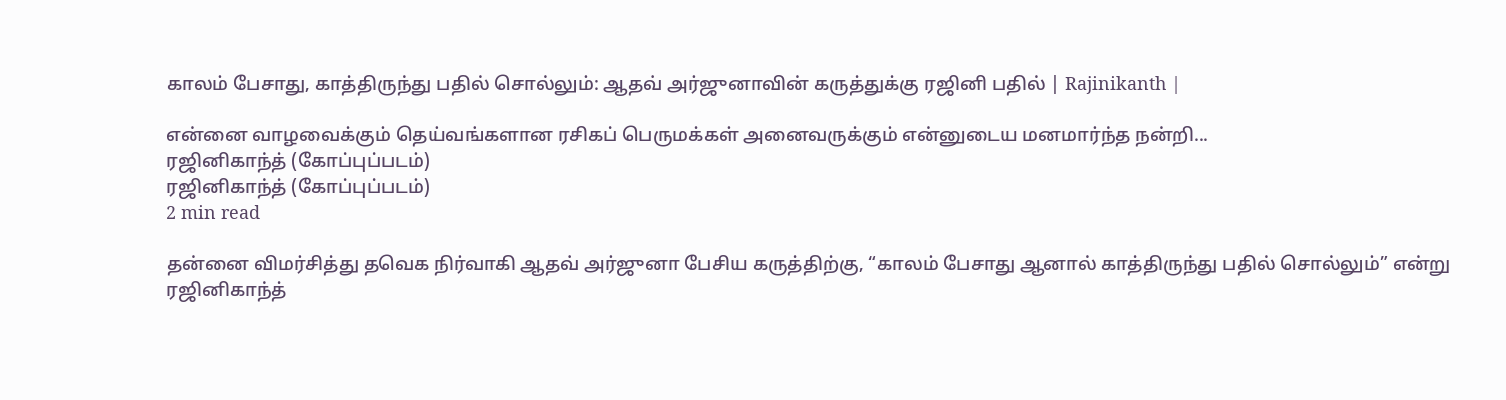காலம் பேசாது, காத்திருந்து பதில் சொல்லும்: ஆதவ் அர்ஜுனாவின் கருத்துக்கு ரஜினி பதில் | Rajinikanth |

என்னை வாழவைக்கும் தெய்வங்களான ரசிகப் பெருமக்கள் அனைவருக்கும் என்னுடைய மனமார்ந்த நன்றி...
ரஜினிகாந்த் (கோப்புப்படம்)
ரஜினிகாந்த் (கோப்புப்படம்)
2 min read

தன்னை விமர்சித்து தவெக நிர்வாகி ஆதவ் அர்ஜுனா பேசிய கருத்திற்கு, “காலம் பேசாது ஆனால் காத்திருந்து பதில் சொல்லும்” என்று ரஜினிகாந்த்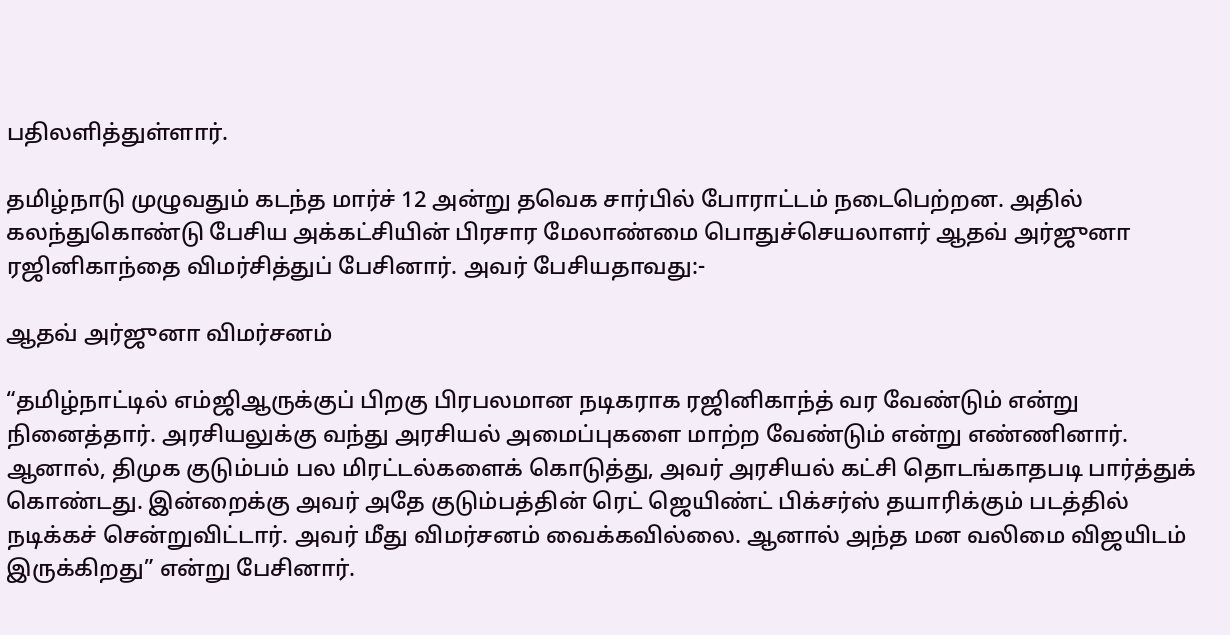பதிலளித்துள்ளார்.

தமிழ்நாடு முழுவதும் கடந்த மார்ச் 12 அன்று தவெக சார்பில் போராட்டம் நடைபெற்றன. அதில் கலந்துகொண்டு பேசிய அக்கட்சியின் பிரசார மேலாண்மை பொதுச்செயலாளர் ஆதவ் அர்ஜுனா ரஜினிகாந்தை விமர்சித்துப் பேசினார். அவர் பேசியதாவது:-

ஆதவ் அர்ஜுனா விமர்சனம்

“தமிழ்நாட்டில் எம்ஜிஆருக்குப் பிறகு பிரபலமான நடிகராக ரஜினிகாந்த் வர வேண்டும் என்று நினைத்தார். அரசியலுக்கு வந்து அரசியல் அமைப்புகளை மாற்ற வேண்டும் என்று எண்ணினார். ஆனால், திமுக குடும்பம் பல மிரட்டல்களைக் கொடுத்து, அவர் அரசியல் கட்சி தொடங்காதபடி பார்த்துக் கொண்டது. இன்றைக்கு அவர் அதே குடும்பத்தின் ரெட் ஜெயிண்ட் பிக்சர்ஸ் தயாரிக்கும் படத்தில் நடிக்கச் சென்றுவிட்டார். அவர் மீது விமர்சனம் வைக்கவில்லை. ஆனால் அந்த மன வலிமை விஜயிடம் இருக்கிறது” என்று பேசினார்.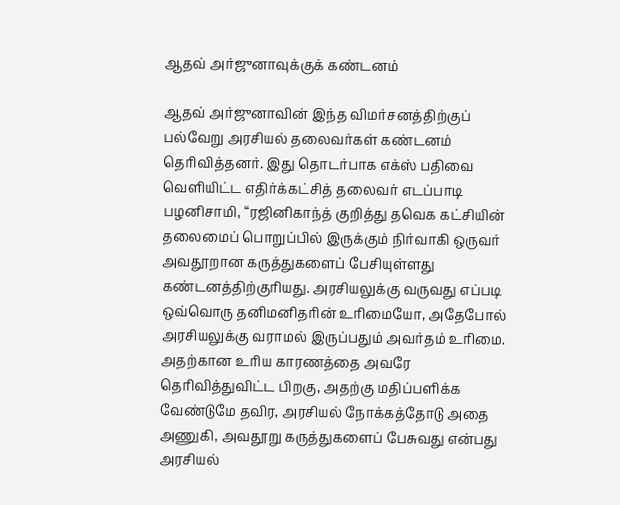ஆதவ் அர்ஜுனாவுக்குக் கண்டனம்

ஆதவ் அர்ஜுனாவின் இந்த விமர்சனத்திற்குப் பல்வேறு அரசியல் தலைவர்கள் கண்டனம் தெரிவித்தனர். இது தொடர்பாக எக்ஸ் பதிவை வெளியிட்ட எதிர்க்கட்சித் தலைவர் எடப்பாடி பழனிசாமி, “ரஜினிகாந்த் குறித்து தவெக கட்சியின் தலைமைப் பொறுப்பில் இருக்கும் நிர்வாகி ஒருவர் அவதூறான கருத்துகளைப் பேசியுள்ளது கண்டனத்திற்குரியது. அரசியலுக்கு வருவது எப்படி ஒவ்வொரு தனிமனிதரின் உரிமையோ, அதேபோல் அரசியலுக்கு வராமல் இருப்பதும் அவர்தம் உரிமை. அதற்கான உரிய காரணத்தை அவரே தெரிவித்துவிட்ட பிறகு, அதற்கு மதிப்பளிக்க வேண்டுமே தவிர, அரசியல் நோக்கத்தோடு அதை அணுகி, அவதூறு கருத்துகளைப் பேசுவது என்பது அரசியல்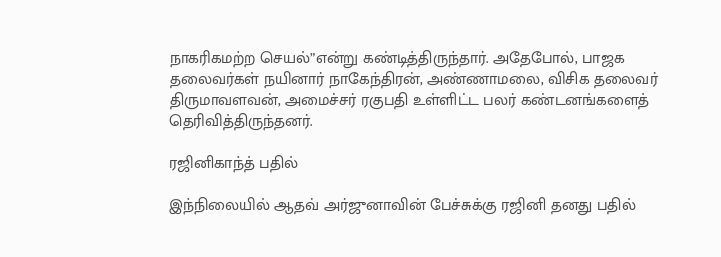நாகரிகமற்ற செயல்”என்று கண்டித்திருந்தார். அதேபோல், பாஜக தலைவர்கள் நயினார் நாகேந்திரன், அண்ணாமலை, விசிக தலைவர் திருமாவளவன், அமைச்சர் ரகுபதி உள்ளிட்ட பலர் கண்டனங்களைத் தெரிவித்திருந்தனர்.

ரஜினிகாந்த் பதில்

இந்நிலையில் ஆதவ் அர்ஜுனாவின் பேச்சுக்கு ரஜினி தனது பதில்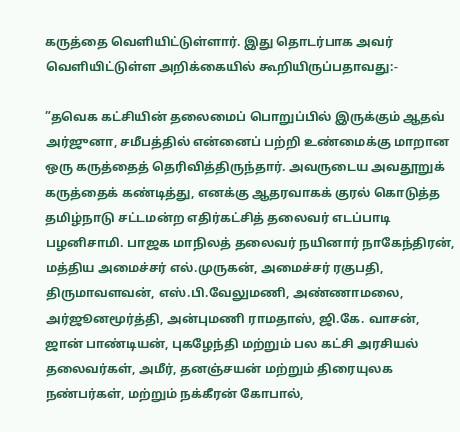கருத்தை வெளியிட்டுள்ளார். இது தொடர்பாக அவர் வெளியிட்டுள்ள அறிக்கையில் கூறியிருப்பதாவது:-

”தவெக கட்சியின் தலைமைப் பொறுப்பில் இருக்கும் ஆதவ் அர்ஜுனா, சமீபத்தில் என்னைப் பற்றி உண்மைக்கு மாறான ஒரு கருத்தைத் தெரிவித்திருந்தார். அவருடைய அவதூறுக் கருத்தைக் கண்டித்து, எனக்கு ஆதரவாகக் குரல் கொடுத்த தமிழ்நாடு சட்டமன்ற எதிர்கட்சித் தலைவர் எடப்பாடி பழனிசாமி. பாஜக மாநிலத் தலைவர் நயினார் நாகேந்திரன், மத்திய அமைச்சர் எல்.முருகன், அமைச்சர் ரகுபதி, திருமாவளவன், எஸ்.பி.வேலுமணி, அண்ணாமலை, அர்ஜூனமூர்த்தி, அன்புமணி ராமதாஸ், ஜி.கே. வாசன், ஜான் பாண்டியன், புகழேந்தி மற்றும் பல கட்சி அரசியல் தலைவர்கள், அமீர், தனஞ்சயன் மற்றும் திரையுலக நண்பர்கள், மற்றும் நக்கீரன் கோபால்,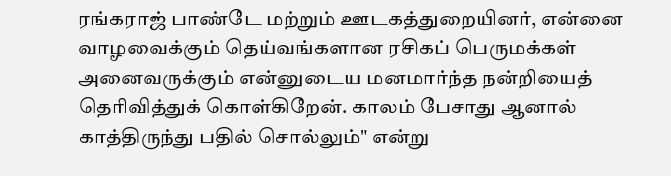ரங்கராஜ் பாண்டே மற்றும் ஊடகத்துறையினர், என்னை வாழவைக்கும் தெய்வங்களான ரசிகப் பெருமக்கள் அனைவருக்கும் என்னுடைய மனமார்ந்த நன்றியைத் தெரிவித்துக் கொள்கிறேன். காலம் பேசாது ஆனால் காத்திருந்து பதில் சொல்லும்" என்று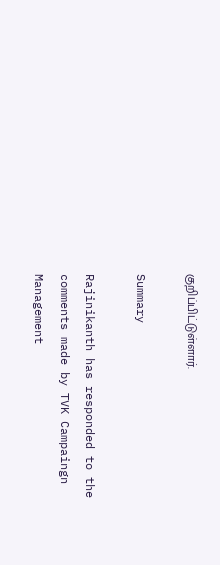குறிப்பிட்டுள்ளார்.

Summary

Rajinikanth has responded to the comments made by TVK Campaingn Management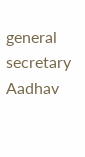general secretary Aadhav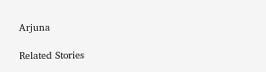Arjuna

Related Stories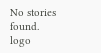No stories found.
logo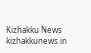Kizhakku News
kizhakkunews.in